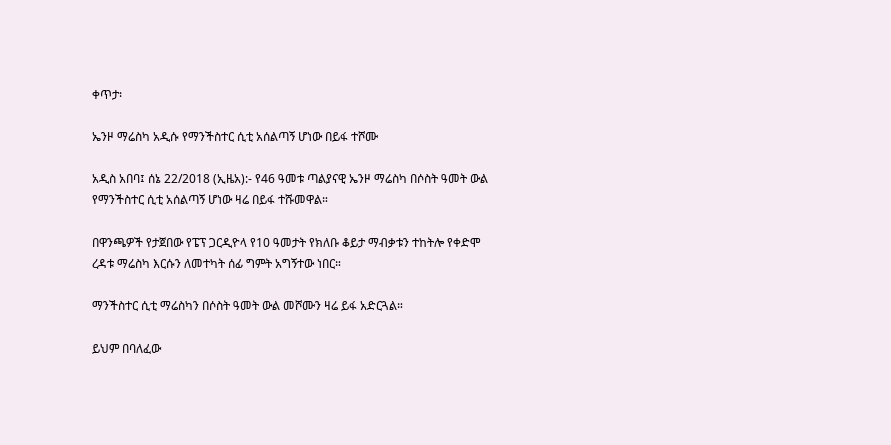ቀጥታ፡

ኤንዞ ማሬስካ አዲሱ የማንችስተር ሲቲ አሰልጣኝ ሆነው በይፋ ተሾሙ

አዲስ አበባ፤ ሰኔ 22/2018 (ኢዜአ):- የ46 ዓመቱ ጣልያናዊ ኤንዞ ማሬስካ በሶስት ዓመት ውል የማንችስተር ሲቲ አሰልጣኝ ሆነው ዛሬ በይፋ ተሹመዋል።

በዋንጫዎች የታጀበው የፔፕ ጋርዲዮላ የ10 ዓመታት የክለቡ ቆይታ ማብቃቱን ተከትሎ የቀድሞ ረዳቱ ማሬስካ እርሱን ለመተካት ሰፊ ግምት አግኝተው ነበር።

ማንችስተር ሲቲ ማሬስካን በሶስት ዓመት ውል መሾሙን ዛሬ ይፋ አድርጓል።

ይህም በባለፈው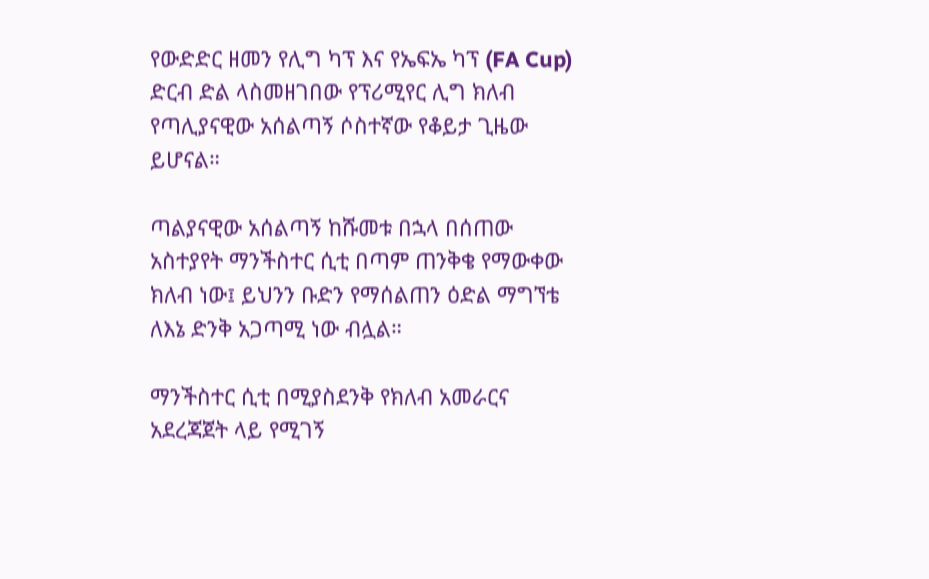የውድድር ዘመን የሊግ ካፕ እና የኤፍኤ ካፕ (FA Cup) ድርብ ድል ላስመዘገበው የፕሪሚየር ሊግ ክለብ የጣሊያናዊው አሰልጣኝ ሶስተኛው የቆይታ ጊዜው ይሆናል።

ጣልያናዊው አሰልጣኝ ከሹመቱ በኋላ በሰጠው አስተያየት ማንችስተር ሲቲ በጣም ጠንቅቄ የማውቀው ክለብ ነው፤ ይህንን ቡድን የማሰልጠን ዕድል ማግኘቴ ለእኔ ድንቅ አጋጣሚ ነው ብሏል።

ማንችስተር ሲቲ በሚያስደንቅ የክለብ አመራርና አደረጃጀት ላይ የሚገኝ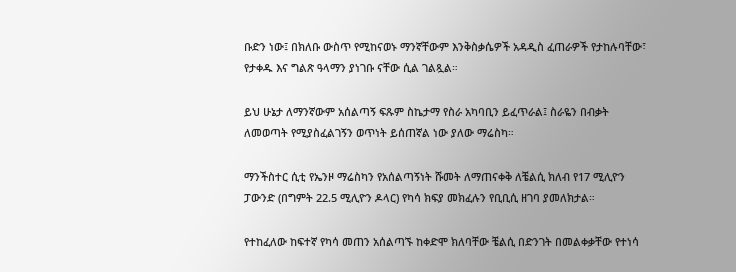ቡድን ነው፤ በክለቡ ውስጥ የሚከናወኑ ማንኛቸውም እንቅስቃሴዎች አዳዲስ ፈጠራዎች የታከሉባቸው፣ የታቀዱ እና ግልጽ ዓላማን ያነገቡ ናቸው ሲል ገልጿል።

ይህ ሁኔታ ለማንኛውም አሰልጣኝ ፍጹም ስኬታማ የስራ አካባቢን ይፈጥራል፤ ስራዬን በብቃት ለመወጣት የሚያስፈልገኝን ወጥነት ይሰጠኛል ነው ያለው ማሬስካ።

ማንችስተር ሲቲ የኤንዞ ማሬስካን የአሰልጣኝነት ሹመት ለማጠናቀቅ ለቼልሲ ክለብ የ17 ሚሊዮን ፓውንድ (በግምት 22.5 ሚሊዮን ዶላር) የካሳ ክፍያ መክፈሉን የቢቢሲ ዘገባ ያመለክታል።

የተከፈለው ከፍተኛ የካሳ መጠን አሰልጣኙ ከቀድሞ ክለባቸው ቼልሲ በድንገት በመልቀቃቸው የተነሳ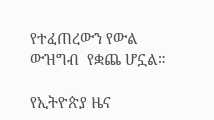የተፈጠረውን የውል ውዝግብ  የቋጨ ሆኗል።

የኢትዮጵያ ዜና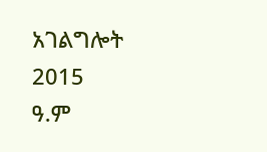አገልግሎት
2015
ዓ.ም